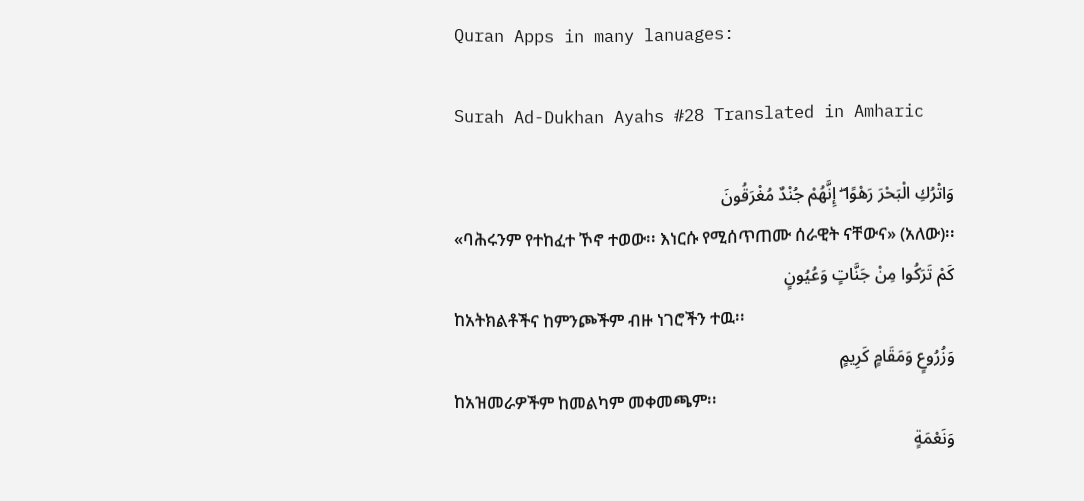Quran Apps in many lanuages:

Surah Ad-Dukhan Ayahs #28 Translated in Amharic

وَاتْرُكِ الْبَحْرَ رَهْوًا ۖ إِنَّهُمْ جُنْدٌ مُغْرَقُونَ
«ባሕሩንም የተከፈተ ኾኖ ተወው፡፡ እነርሱ የሚሰጥጠሙ ሰራዊት ናቸውና» (አለው)፡፡
كَمْ تَرَكُوا مِنْ جَنَّاتٍ وَعُيُونٍ
ከአትክልቶችና ከምንጮችም ብዙ ነገሮችን ተዉ፡፡
وَزُرُوعٍ وَمَقَامٍ كَرِيمٍ
ከአዝመራዎችም ከመልካም መቀመጫም፡፡
وَنَعْمَةٍ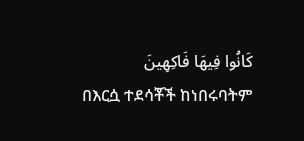كَانُوا فِيهَا فَاكِهِينَ
በእርሷ ተደሳቾች ከነበሩባትም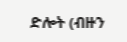ድሎት (ብዙን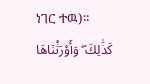ነገር ተዉ)፡፡
كَذَٰلِكَ ۖ وَأَوْرَثْنَاهَا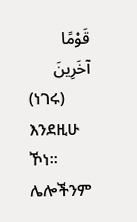قَوْمًا آخَرِينَ
(ነገሩ) እንደዚሁ ኾነ፡፡ ሌሎችንም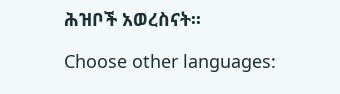ሕዝቦች አወረስናት፡፡

Choose other languages: